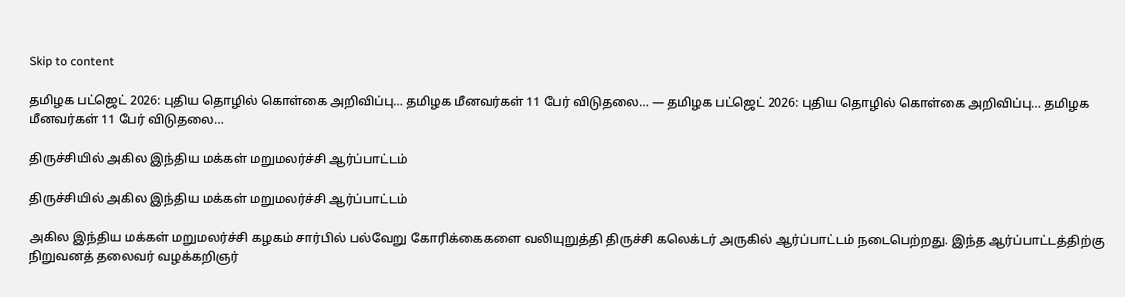Skip to content

தமிழக பட்ஜெட் 2026: புதிய தொழில் கொள்கை அறிவிப்பு… தமிழக மீனவர்கள் 11 பேர் விடுதலை… — தமிழக பட்ஜெட் 2026: புதிய தொழில் கொள்கை அறிவிப்பு… தமிழக மீனவர்கள் 11 பேர் விடுதலை…

திருச்சியில் அகில இந்திய மக்கள் மறுமலர்ச்சி ஆர்ப்பாட்டம்

திருச்சியில் அகில இந்திய மக்கள் மறுமலர்ச்சி ஆர்ப்பாட்டம்

அகில இந்திய மக்கள் மறுமலர்ச்சி கழகம் சார்பில் பல்வேறு கோரிக்கைகளை வலியுறுத்தி திருச்சி கலெக்டர் அருகில் ஆர்ப்பாட்டம் நடைபெற்றது. இந்த ஆர்ப்பாட்டத்திற்கு நிறுவனத் தலைவர் வழக்கறிஞர்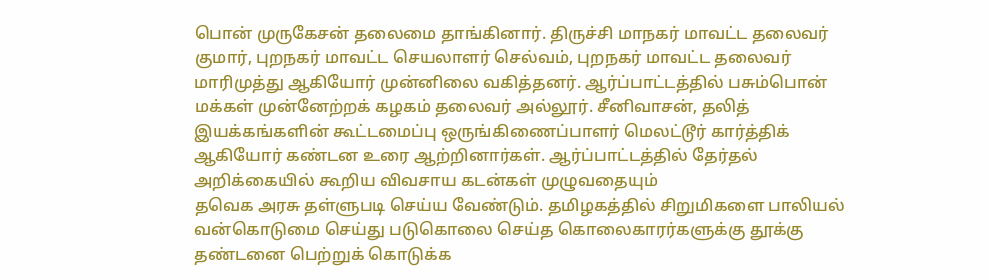பொன் முருகேசன் தலைமை தாங்கினார். திருச்சி மாநகர் மாவட்ட தலைவர் குமார், புறநகர் மாவட்ட செயலாளர் செல்வம், புறநகர் மாவட்ட தலைவர் மாரிமுத்து ஆகியோர் முன்னிலை வகித்தனர். ஆர்ப்பாட்டத்தில் பசும்பொன் மக்கள் முன்னேற்றக் கழகம் தலைவர் அல்லூர். சீனிவாசன், தலித் இயக்கங்களின் கூட்டமைப்பு ஒருங்கிணைப்பாளர் மெலட்டூர் கார்த்திக் ஆகியோர் கண்டன உரை ஆற்றினார்கள். ஆர்ப்பாட்டத்தில் தேர்தல் அறிக்கையில் கூறிய விவசாய கடன்கள் முழுவதையும்
தவெக அரசு தள்ளுபடி செய்ய வேண்டும். தமிழகத்தில் சிறுமிகளை பாலியல் வன்கொடுமை செய்து படுகொலை செய்த கொலைகாரர்களுக்கு தூக்கு தண்டனை பெற்றுக் கொடுக்க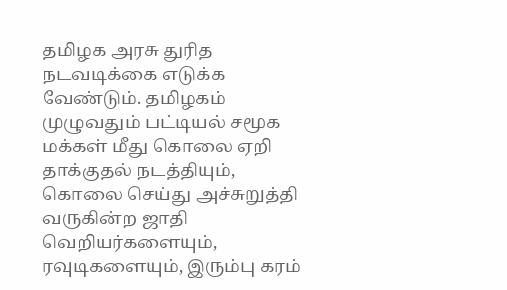தமிழக அரசு துரித நடவடிக்கை எடுக்க வேண்டும். தமிழகம் முழுவதும் பட்டியல் சமூக மக்கள் மீது கொலை ஏறி தாக்குதல் நடத்தியும், கொலை செய்து அச்சுறுத்தி வருகின்ற ஜாதி வெறியர்களையும், ரவுடிகளையும், இரும்பு கரம்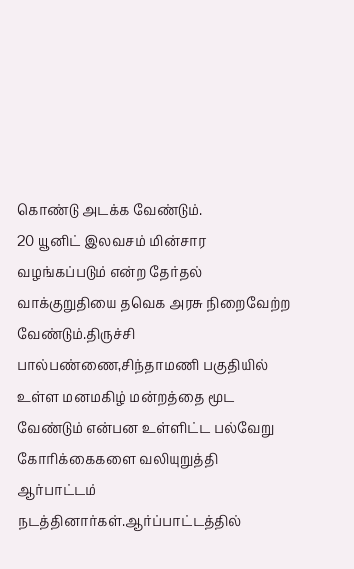கொண்டு அடக்க வேண்டும்.
20 யூனிட் இலவசம் மின்சார வழங்கப்படும் என்ற தேர்தல் வாக்குறுதியை தவெக அரசு நிறைவேற்ற வேண்டும்.திருச்சி பால்பண்ணை,சிந்தாமணி பகுதியில் உள்ள மனமகிழ் மன்றத்தை மூட வேண்டும் என்பன உள்ளிட்ட பல்வேறு கோரிக்கைகளை வலியுறுத்தி ஆர்பாட்டம் நடத்தினார்கள்.ஆர்ப்பாட்டத்தில்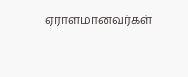ஏராளமானவர்கள்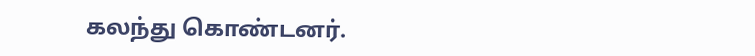கலந்து கொண்டனர்.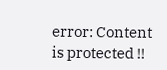error: Content is protected !!